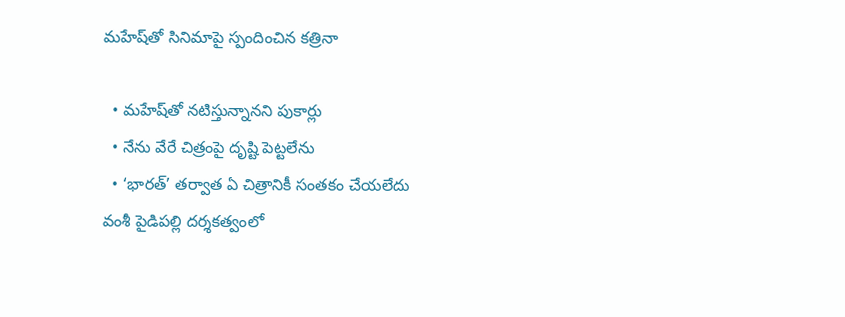మహేష్‌తో సినిమాపై స్పందించిన కత్రినా

  • మహేష్‌తో నటిస్తున్నానని పుకార్లు
  • నేను వేరే చిత్రంపై దృష్టి పెట్టలేను
  • ‘భారత్’ తర్వాత ఏ చిత్రానికీ సంతకం చేయలేదు
వంశీ పైడిపల్లి దర్శకత్వంలో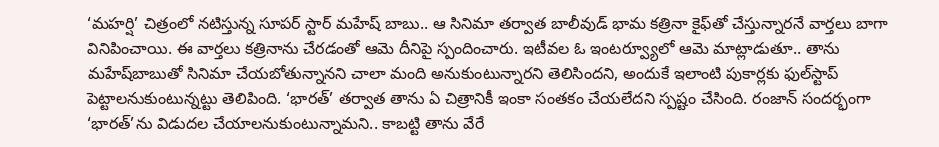‘మహర్షి’ చిత్రంలో నటిస్తున్న సూపర్ స్టార్ మహేష్ బాబు.. ఆ సినిమా తర్వాత బాలీవుడ్ భామ కత్రినా కైఫ్‌తో చేస్తున్నారనే వార్తలు బాగా వినిపించాయి. ఈ వార్తలు కత్రినాను చేరడంతో ఆమె దీనిపై స్పందించారు. ఇటీవల ఓ ఇంటర్వ్యూలో ఆమె మాట్లాడుతూ.. తాను మహేష్‌బాబుతో సినిమా చేయబోతున్నానని చాలా మంది అనుకుంటున్నారని తెలిసిందని, అందుకే ఇలాంటి పుకార్లకు ఫుల్‌స్టాప్ పెట్టాలనుకుంటున్నట్టు తెలిపింది. ‘భారత్’ తర్వాత తాను ఏ చిత్రానికీ ఇంకా సంతకం చేయలేదని స్పష్టం చేసింది. రంజాన్ సందర్భంగా ‘భారత్’ను విడుదల చేయాలనుకుంటున్నామని.. కాబట్టి తాను వేరే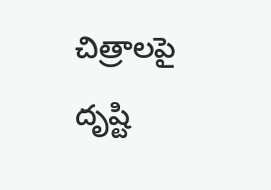చిత్రాలపై దృష్టి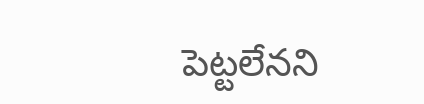పెట్టలేనని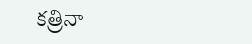కత్రినా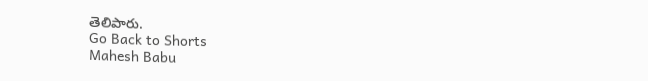తెలిపారు.
Go Back to Shorts
Mahesh Babu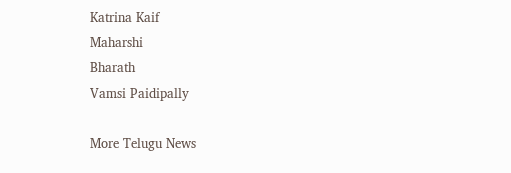Katrina Kaif
Maharshi
Bharath
Vamsi Paidipally

More Telugu News